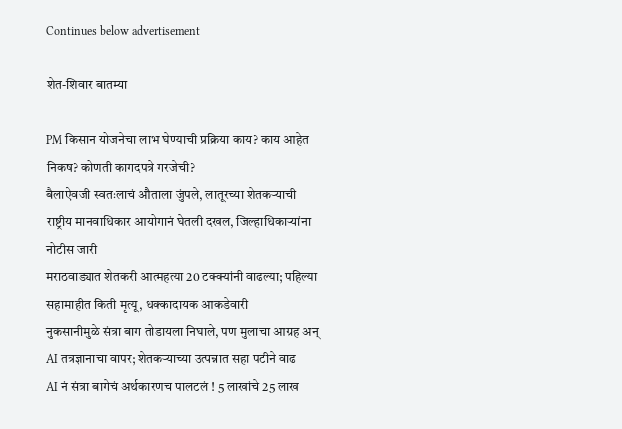Continues below advertisement

शेत-शिवार बातम्या

PM किसान योजनेचा लाभ घेण्याची प्रक्रिया काय? काय आहेत निकष? कोणती कागदपत्रे गरजेची?
बैलाऐवजी स्वतःलाचं औताला जुंपले, लातूरच्या शेतकऱ्याची राष्ट्रीय मानवाधिकार आयोगानं घेतली दखल, जिल्हाधिकाऱ्यांना नोटीस जारी
मराठवाड्यात शेतकरी आत्महत्या 20 टक्क्यांनी वाढल्या; पहिल्या सहामाहीत किती मृत्यू, धक्कादायक आकडेवारी
नुकसानीमुळे संत्रा बाग तोडायला निघाले, पण मुलाचा आग्रह अन् AI तत्रज्ञानाचा वापर; शेतकऱ्याच्या उत्पन्नात सहा पटीने वाढ
AI नं संत्रा बागेचं अर्थकारणच पालटलं ! 5 लाखांचे 25 लाख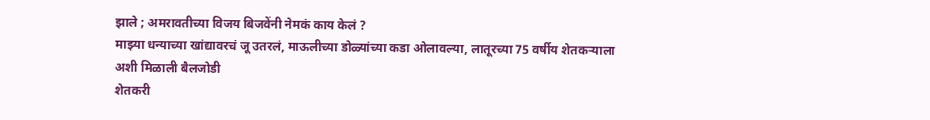झाले ; अमरावतीच्या विजय बिजवेंनी नेमकं काय केलं ?
माझ्या धन्याच्या खांद्यावरचं जू उतरलं, माऊलीच्या डोळ्यांच्या कडा ओलावल्या, लातूरच्या 75 वर्षीय शेतकऱ्याला अशी मिळाली बैलजोडी
शेतकरी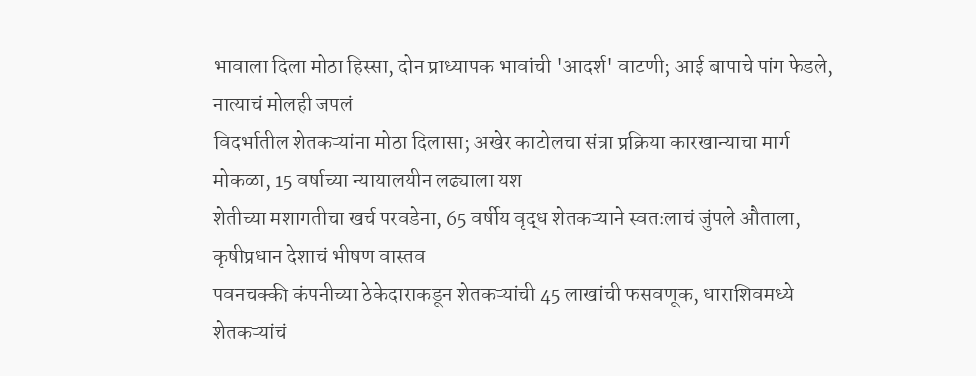भावाला दिला मोठा हिस्सा, दोन प्राध्यापक भावांची 'आदर्श' वाटणी; आई बापाचे पांग फेडले, नात्याचं मोलही जपलं
विदर्भातील शेतकऱ्यांना मोठा दिलासा; अखेर काटोलचा संत्रा प्रक्रिया कारखान्याचा मार्ग मोकळा, 15 वर्षाच्या न्यायालयीन लढ्याला यश
शेतीच्या मशागतीचा खर्च परवडेना, 65 वर्षीय वृद्ध शेतकऱ्याने स्वतःलाचं जुंपले औताला, कृषीप्रधान देशाचं भीषण वास्तव
पवनचक्की कंपनीच्या ठेकेदाराकडून शेतकऱ्यांची 45 लाखांची फसवणूक, धाराशिवमध्ये शेतकऱ्यांचं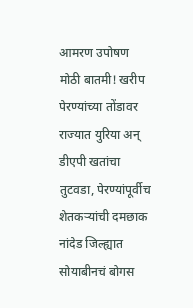आमरण उपोषण
मोठी बातमी! खरीप पेरण्यांच्या तोंडावर राज्यात युरिया अन् डीएपी खतांचा तुटवडा, पेरण्यांपूर्वीच शेतकऱ्यांची दमछाक
नांदेड जिल्ह्यात सोयाबीनचं बोगस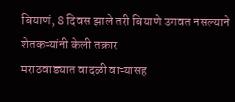बियाणं, 8 दिवस झाले तरी बियाणे उगवत नसल्याने शेतकऱ्यांनी केली तक्रार
मराठवाड्यात वादळी वाऱ्यासह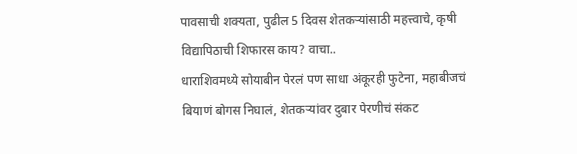पावसाची शक्यता, पुढील 5 दिवस शेतकऱ्यांसाठी महत्त्वाचे, कृषी विद्यापिठाची शिफारस काय? वाचा..
धाराशिवमध्ये सोयाबीन पेरलं पण साधा अंकूरही फुटेना, महाबीजचं बियाणं बोगस निघालं, शेतकऱ्यांवर दुबार पेरणीचं संकट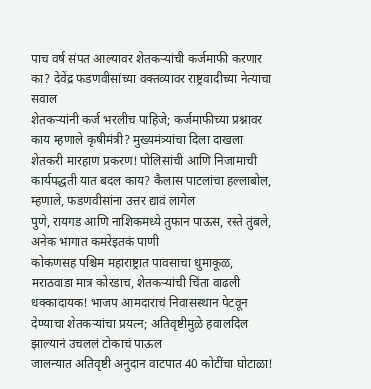पाच वर्ष संपत आल्यावर शेतकऱ्यांची कर्जमाफी करणार का? देवेंद्र फडणवीसांच्या वक्तव्यावर राष्ट्रवादीच्या नेत्याचा सवाल
शेतकऱ्यांनी कर्ज भरलीच पाहिजे; कर्जमाफीच्या प्रश्नावर काय म्हणाले कृषीमंत्री? मुख्यमंत्र्यांचा दिला दाखला
शेतकरी मारहाण प्रकरण! पोलिसांची आणि निजामाची कार्यपद्धती यात बदल काय? कैलास पाटलांचा हल्लाबोल, म्हणाले, फडणवीसांना उत्तर द्यावं लागेल
पुणे, रायगड आणि नाशिकमध्ये तुफान पाऊस, रस्ते तुंबले, अनेक भागात कमरेइतकं पाणी
कोकणसह पश्चिम महाराष्ट्रात पावसाचा धुमाकूळ, मराठवाडा मात्र कोरडाच, शेतकऱ्यांची चिंता वाढली
धक्कादायक! भाजप आमदाराचं निवासस्थान पेटवून देण्याचा शेतकऱ्यांचा प्रयत्न; अतिवृष्टीमुळे हवालदिल झाल्यानं उचललं टोकाचं पाऊल
जालन्यात अतिवृष्टी अनुदान वाटपात 40 कोटींचा घोटाळा!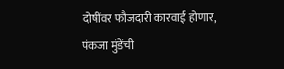दोषींवर फौजदारी कारवाई होणार, पंकजा मुंडेंची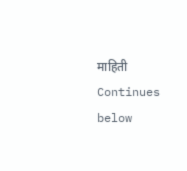माहिती
Continues below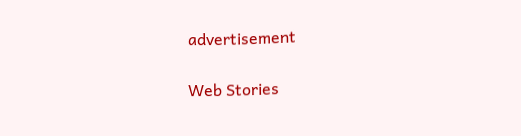advertisement

Web Stories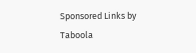Sponsored Links by Taboola